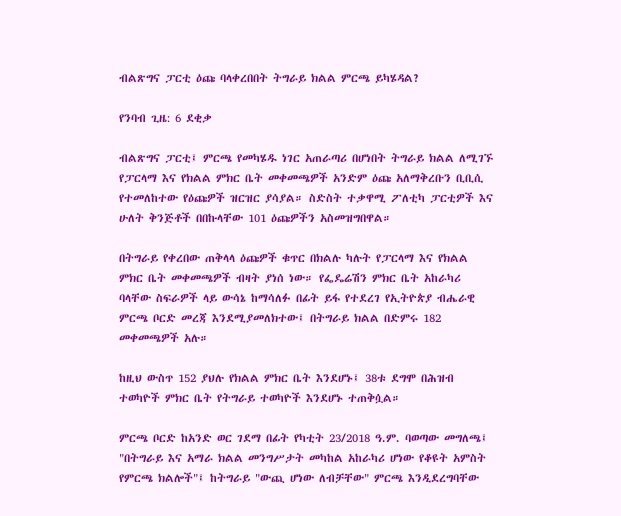ብልጽግና ፓርቲ ዕጩ ባላቀረበበት ትግራይ ክልል ምርጫ ይካሄዳል?

የንባብ ጊዜ: 6 ደቂቃ

ብልጽግና ፓርቲ፤ ምርጫ የመካሄዱ ነገር አጠራጣሪ በሆነበት ትግራይ ክልል ለሚገኙ የፓርላማ እና የክልል ምክር ቤት መቀመጫዎች አንድም ዕጩ አለማቅረቡን ቢቢሲ የተመለከተው የዕጩዎች ዝርዝር ያሳያል። ስድስት ተቃዋሚ ፖለቲካ ፓርቲዎች እና ሁለት ቅንጅቶች በበኩላቸው 101 ዕጩዎችን አስመዝግበዋል።

በትግራይ የቀረበው ጠቅላላ ዕጩዎች ቁጥር በክልሉ ካሉት የፓርላማ እና የክልል ምክር ቤት መቀመጫዎች ብዛት ያነሰ ነው። የፌዴሬሽን ምክር ቤት አከራካሪ ባላቸው ስፍራዎች ላይ ውሳኔ ከማሳለፉ በፊት ይፋ የተደረገ የኢትዮጵያ ብሔራዊ ምርጫ ቦርድ መረጃ እንደሚያመለክተው፤ በትግራይ ክልል በድምሩ 182 መቀመጫዎች አሉ።

ከዚህ ውስጥ 152 ያህሉ የክልል ምክር ቤት እንደሆኑ፤ 38ቱ ደግሞ በሕዝብ ተወካዮች ምክር ቤት የትግራይ ተወካዮች እንደሆኑ ተጠቅሷል።

ምርጫ ቦርድ ከአንድ ወር ገደማ በፊት የካቲት 23/2018 ዓ.ም. ባወጣው መግለጫ፤ "በትግራይ እና አማራ ክልል መንግሥታት መካከል አከራካሪ ሆነው የቆዩት አምስት የምርጫ ክልሎች"፤ ከትግራይ "ውጪ ሆነው ለብቻቸው" ምርጫ እንዲደረግባቸው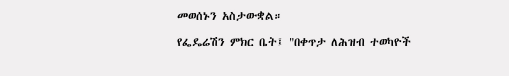መወሰኑን አስታውቋል።

የፌዴሬሽን ምክር ቤት፤ "በቀጥታ ለሕዝብ ተወካዮች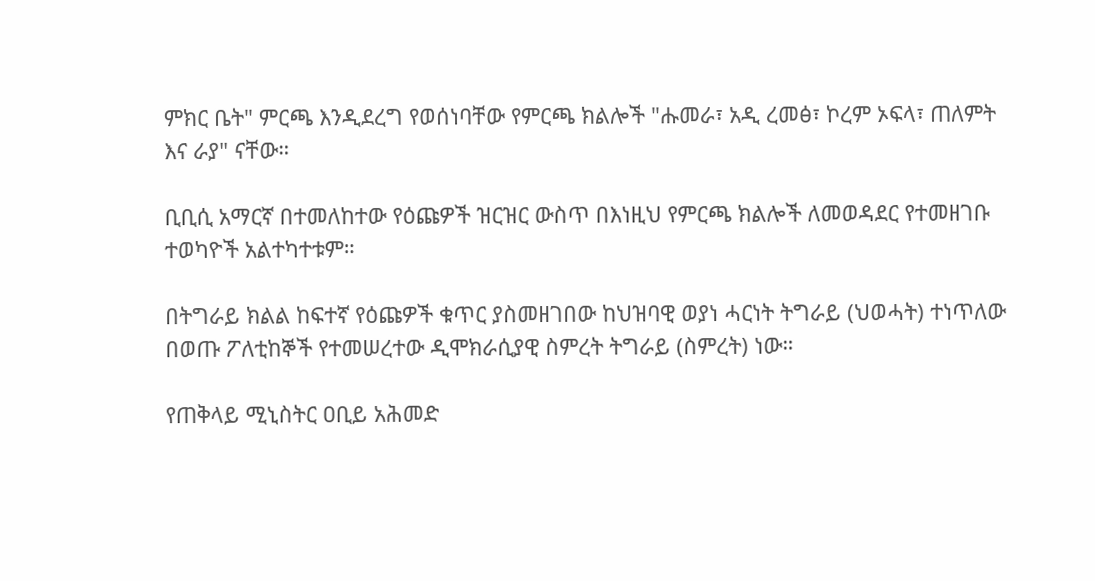ምክር ቤት" ምርጫ እንዲደረግ የወሰነባቸው የምርጫ ክልሎች "ሑመራ፣ አዲ ረመፅ፣ ኮረም ኦፍላ፣ ጠለምት እና ራያ" ናቸው።

ቢቢሲ አማርኛ በተመለከተው የዕጩዎች ዝርዝር ውስጥ በእነዚህ የምርጫ ክልሎች ለመወዳደር የተመዘገቡ ተወካዮች አልተካተቱም።

በትግራይ ክልል ከፍተኛ የዕጩዎች ቁጥር ያስመዘገበው ከህዝባዊ ወያነ ሓርነት ትግራይ (ህወሓት) ተነጥለው በወጡ ፖለቲከኞች የተመሠረተው ዲሞክራሲያዊ ስምረት ትግራይ (ስምረት) ነው።

የጠቅላይ ሚኒስትር ዐቢይ አሕመድ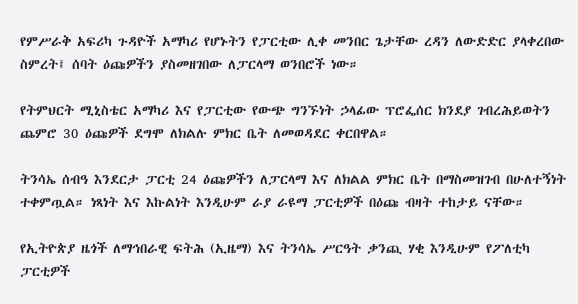የምሥራቅ አፍሪካ ጉዳዮች አማካሪ የሆኑትን የፓርቲው ሊቀ መንበር ጌታቸው ረዳን ለውድድር ያላቀረበው ስምረት፤ ሰባት ዕጩዎችን ያስመዘገበው ለፓርላማ ወንበሮች ነው።

የትምህርት ሚኒስቴር አማካሪ እና የፓርቲው የውጭ ግንኙነት ኃላፊው ፕሮፌሰር ክንደያ ገብረሕይወትን ጨምሮ 30 ዕጩዎች ደግሞ ለክልሉ ምክር ቤት ለመወዳደር ቀርበዋል።

ትንሳኤ ሰብዓ እንደርታ ፓርቲ 24 ዕጩዎችን ለፓርላማ እና ለክልል ምክር ቤት በማስመዝገብ በሁለተኝነት ተቀምጧል። ነጻነት እና እኩልነት እንዲሁም ራያ ራዩማ ፓርቲዎች በዕጩ ብዛት ተከታይ ናቸው።

የኢትዮጵያ ዜጎች ለማኅበራዊ ፍትሕ (ኢዜማ) እና ትንሳኤ ሥርዓት ቃንጪ ሃቂ እንዲሁም የፖለቲካ ፓርቲዎች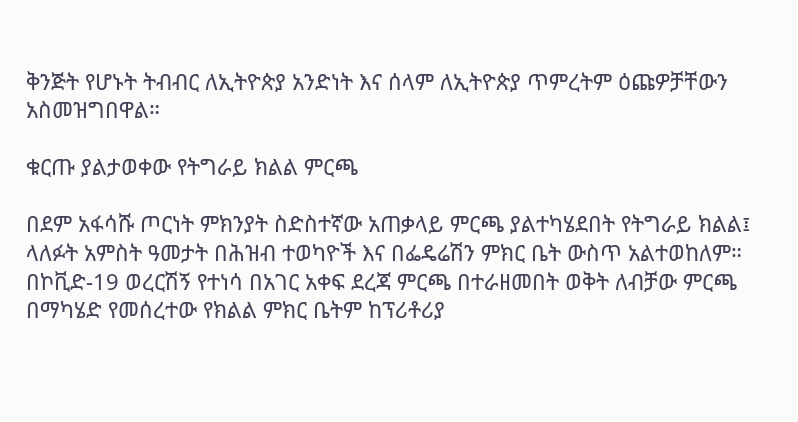ቅንጅት የሆኑት ትብብር ለኢትዮጵያ አንድነት እና ሰላም ለኢትዮጵያ ጥምረትም ዕጩዎቻቸውን አስመዝግበዋል።

ቁርጡ ያልታወቀው የትግራይ ክልል ምርጫ

በደም አፋሳሹ ጦርነት ምክንያት ስድስተኛው አጠቃላይ ምርጫ ያልተካሄደበት የትግራይ ክልል፤ ላለፉት አምስት ዓመታት በሕዝብ ተወካዮች እና በፌዴሬሽን ምክር ቤት ውስጥ አልተወከለም። በኮቪድ-19 ወረርሽኝ የተነሳ በአገር አቀፍ ደረጃ ምርጫ በተራዘመበት ወቅት ለብቻው ምርጫ በማካሄድ የመሰረተው የክልል ምክር ቤትም ከፕሪቶሪያ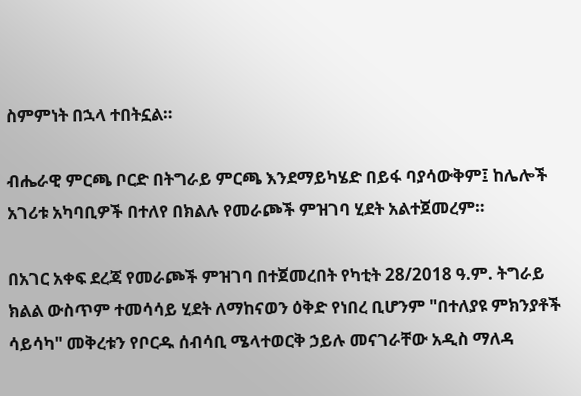ስምምነት በኋላ ተበትኗል።

ብሔራዊ ምርጫ ቦርድ በትግራይ ምርጫ እንደማይካሄድ በይፋ ባያሳውቅም፤ ከሌሎች አገሪቱ አካባቢዎች በተለየ በክልሉ የመራጮች ምዝገባ ሂደት አልተጀመረም።

በአገር አቀፍ ደረጃ የመራጮች ምዝገባ በተጀመረበት የካቲት 28/2018 ዓ.ም. ትግራይ ክልል ውስጥም ተመሳሳይ ሂደት ለማከናወን ዕቅድ የነበረ ቢሆንም "በተለያዩ ምክንያቶች ሳይሳካ" መቅረቱን የቦርዱ ሰብሳቢ ሜላተወርቅ ኃይሉ መናገራቸው አዲስ ማለዳ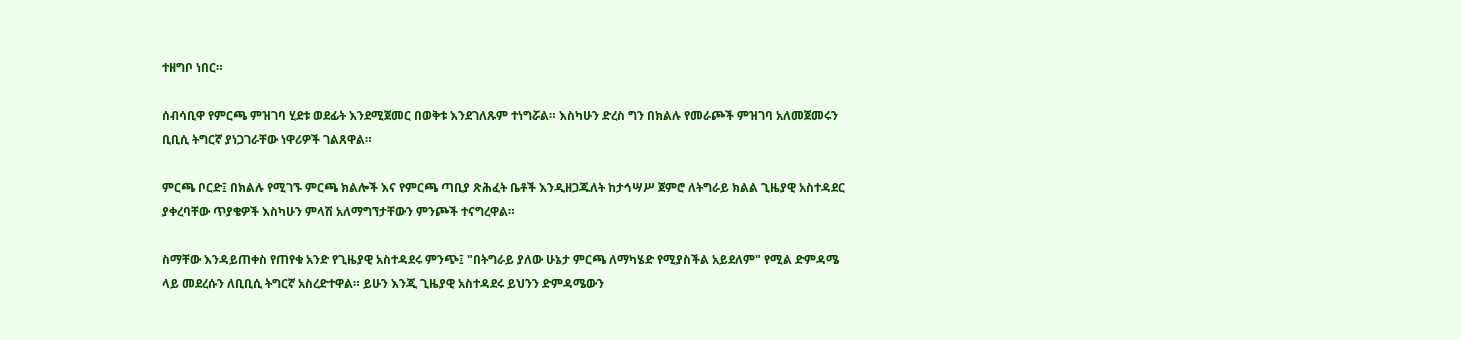ተዘግቦ ነበር።

ሰብሳቢዋ የምርጫ ምዝገባ ሂደቱ ወደፊት እንደሚጀመር በወቅቱ እንደገለጹም ተነግሯል። እስካሁን ድረስ ግን በክልሉ የመራጮች ምዝገባ አለመጀመሩን ቢቢሲ ትግርኛ ያነጋገራቸው ነዋሪዎች ገልጸዋል።

ምርጫ ቦርድ፤ በክልሉ የሚገኙ ምርጫ ክልሎች እና የምርጫ ጣቢያ ጽሕፈት ቤቶች እንዲዘጋጁለት ከታኅሣሥ ጀምሮ ለትግራይ ክልል ጊዜያዊ አስተዳደር ያቀረባቸው ጥያቄዎች እስካሁን ምላሽ አለማግኘታቸውን ምንጮች ተናግረዋል።

ስማቸው እንዳይጠቀስ የጠየቁ አንድ የጊዜያዊ አስተዳደሩ ምንጭ፤ "በትግራይ ያለው ሁኔታ ምርጫ ለማካሄድ የሚያስችል አይደለም" የሚል ድምዳሜ ላይ መደረሱን ለቢቢሲ ትግርኛ አስረድተዋል። ይሁን እንጂ ጊዜያዊ አስተዳደሩ ይህንን ድምዳሜውን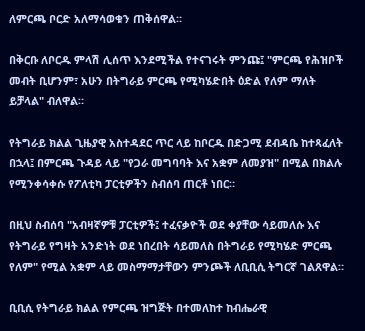ለምርጫ ቦርድ አለማሳወቁን ጠቅሰዋል።

በቅርቡ ለቦርዱ ምላሽ ሊሰጥ እንደሚችል የተናገሩት ምንጩ፤ "ምርጫ የሕዝቦች መብት ቢሆንም፣ አሁን በትግራይ ምርጫ የሚካሄድበት ዕድል የለም ማለት ይቻላል" ብለዋል።

የትግራይ ክልል ጊዜያዊ አስተዳደር ጥር ላይ ከቦርዱ በድጋሚ ደብዳቤ ከተጻፈለት በኋላ፤ በምርጫ ጉዳይ ላይ "የጋራ መግባባት እና አቋም ለመያዝ" በሚል በክልሉ የሚንቀሳቀሱ የፖለቲካ ፓርቲዎችን ስብሰባ ጠርቶ ነበር።

በዚህ ስብሰባ "አብዛኛዎቹ ፓርቲዎች፤ ተፈናቃዮች ወደ ቀያቸው ሳይመለሱ እና የትግራይ የግዛት አንድነት ወደ ነበረበት ሳይመለስ በትግራይ የሚካሄድ ምርጫ የለም" የሚል አቋም ላይ መስማማታቸውን ምንጮች ለቢቢሲ ትግርኛ ገልጸዋል።

ቢቢሲ የትግራይ ክልል የምርጫ ዝግጅት በተመለከተ ከብሔራዊ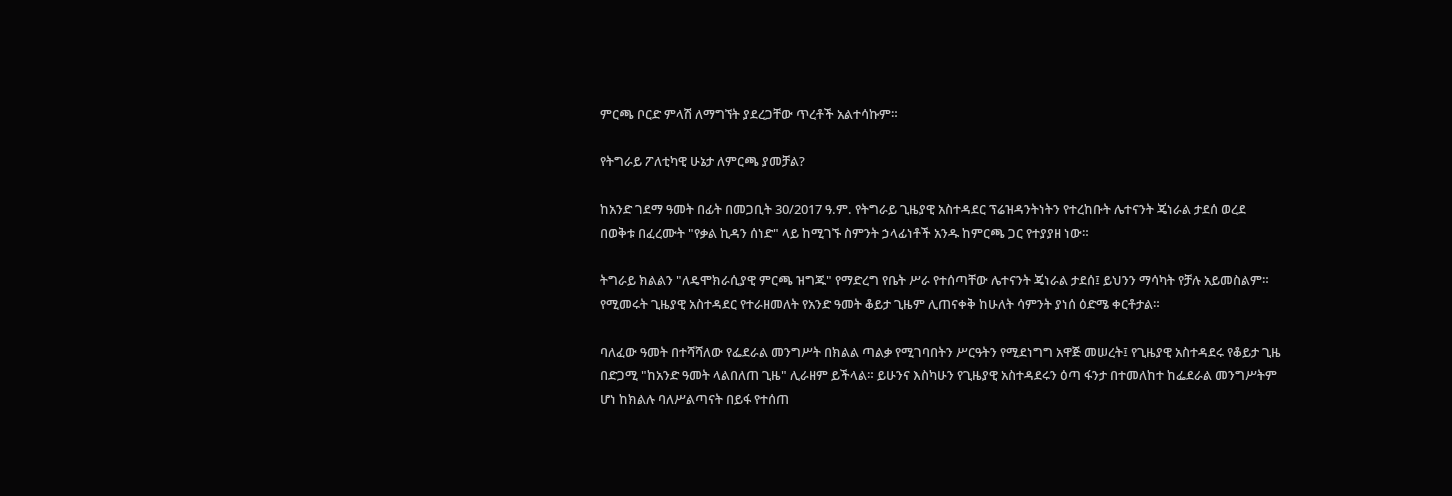ምርጫ ቦርድ ምላሽ ለማግኘት ያደረጋቸው ጥረቶች አልተሳኩም።

የትግራይ ፖለቲካዊ ሁኔታ ለምርጫ ያመቻል?

ከአንድ ገደማ ዓመት በፊት በመጋቢት 30/2017 ዓ.ም. የትግራይ ጊዜያዊ አስተዳደር ፕሬዝዳንትነትን የተረከቡት ሌተናንት ጄነራል ታደሰ ወረደ በወቅቱ በፈረሙት "የቃል ኪዳን ሰነድ" ላይ ከሚገኙ ስምንት ኃላፊነቶች አንዱ ከምርጫ ጋር የተያያዘ ነው።

ትግራይ ክልልን "ለዴሞክራሲያዊ ምርጫ ዝግጁ" የማድረግ የቤት ሥራ የተሰጣቸው ሌተናንት ጄነራል ታደሰ፤ ይህንን ማሳካት የቻሉ አይመስልም። የሚመሩት ጊዜያዊ አስተዳደር የተራዘመለት የአንድ ዓመት ቆይታ ጊዜም ሊጠናቀቅ ከሁለት ሳምንት ያነሰ ዕድሜ ቀርቶታል።

ባለፈው ዓመት በተሻሻለው የፌደራል መንግሥት በክልል ጣልቃ የሚገባበትን ሥርዓትን የሚደነግግ አዋጅ መሠረት፤ የጊዜያዊ አስተዳደሩ የቆይታ ጊዜ በድጋሚ "ከአንድ ዓመት ላልበለጠ ጊዜ" ሊራዘም ይችላል። ይሁንና እስካሁን የጊዜያዊ አስተዳደሩን ዕጣ ፋንታ በተመለከተ ከፌደራል መንግሥትም ሆነ ከክልሉ ባለሥልጣናት በይፋ የተሰጠ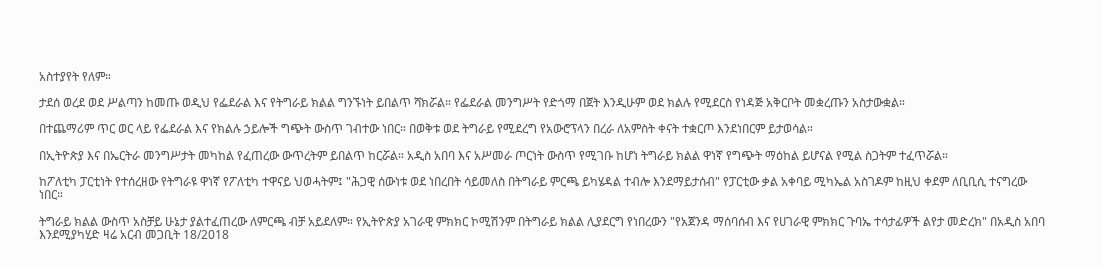አስተያየት የለም።

ታደሰ ወረደ ወደ ሥልጣን ከመጡ ወዲህ የፌደራል እና የትግራይ ክልል ግንኙነት ይበልጥ ሻክሯል። የፌደራል መንግሥት የድጎማ በጀት እንዲሁም ወደ ክልሉ የሚደርስ የነዳጅ አቅርቦት መቋረጡን አስታውቋል።

በተጨማሪም ጥር ወር ላይ የፌደራል እና የክልሉ ኃይሎች ግጭት ውስጥ ገብተው ነበር። በወቅቱ ወደ ትግራይ የሚደረግ የአውሮፕላን በረራ ለአምስት ቀናት ተቋርጦ እንደነበርም ይታወሳል።

በኢትዮጵያ እና በኤርትራ መንግሥታት መካከል የፈጠረው ውጥረትም ይበልጥ ከርሯል። አዲስ አበባ እና አሥመራ ጦርነት ውስጥ የሚገቡ ከሆነ ትግራይ ክልል ዋነኛ የግጭት ማዕከል ይሆናል የሚል ስጋትም ተፈጥሯል።

ከፖለቲካ ፓርቲነት የተሰረዘው የትግራዩ ዋነኛ የፖለቲካ ተዋናይ ህወሓትም፤ "ሕጋዊ ሰውነቱ ወደ ነበረበት ሳይመለስ በትግራይ ምርጫ ይካሄዳል ተብሎ እንደማይታሰብ" የፓርቲው ቃል አቀባይ ሚካኤል አስገዶም ከዚህ ቀደም ለቢቢሲ ተናግረው ነበር።

ትግራይ ክልል ውስጥ አስቻይ ሁኔታ ያልተፈጠረው ለምርጫ ብቻ አይደለም። የኢትዮጵያ አገራዊ ምክክር ኮሚሽንም በትግራይ ክልል ሊያደርግ የነበረውን "የአጀንዳ ማሰባሰብ እና የሀገራዊ ምክክር ጉባኤ ተሳታፊዎች ልየታ መድረክ" በአዲስ አበባ እንደሚያካሂድ ዛሬ አርብ መጋቢት 18/2018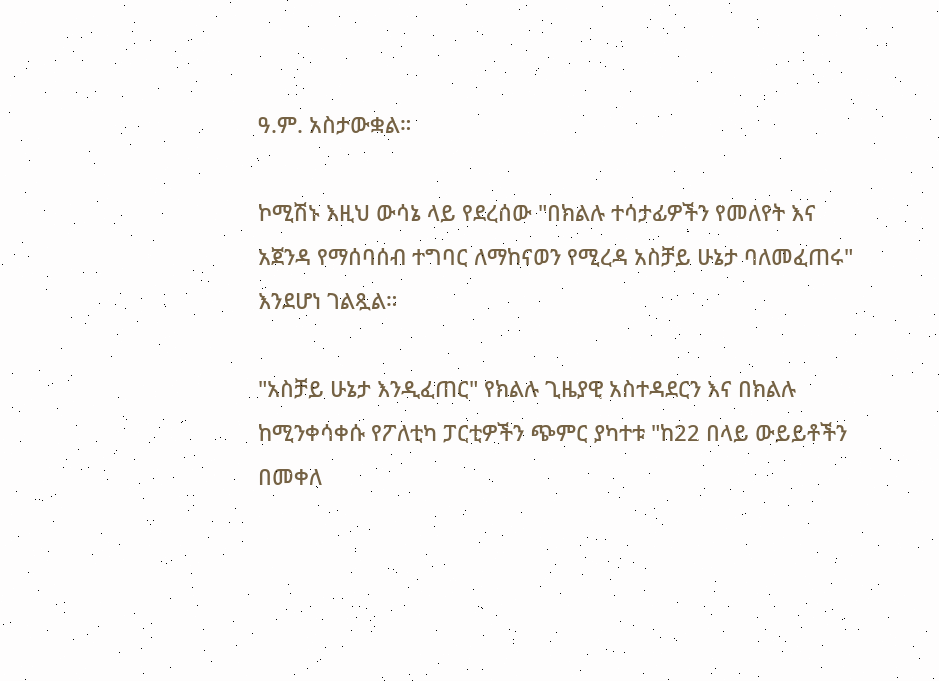ዓ.ም. አስታውቋል።

ኮሚሽኑ እዚህ ውሳኔ ላይ የደረሰው "በክልሉ ተሳታፊዎችን የመለየት እና አጀንዳ የማሰባሰብ ተግባር ለማከናወን የሚረዳ አስቻይ ሁኔታ ባለመፈጠሩ" እንደሆነ ገልጿል።

"አስቻይ ሁኔታ እንዲፈጠር" የክልሉ ጊዜያዊ አስተዳደርን እና በክልሉ ከሚንቀሳቀሱ የፖለቲካ ፓርቲዎችን ጭምር ያካተቱ "ከ22 በላይ ውይይቶችን በመቀለ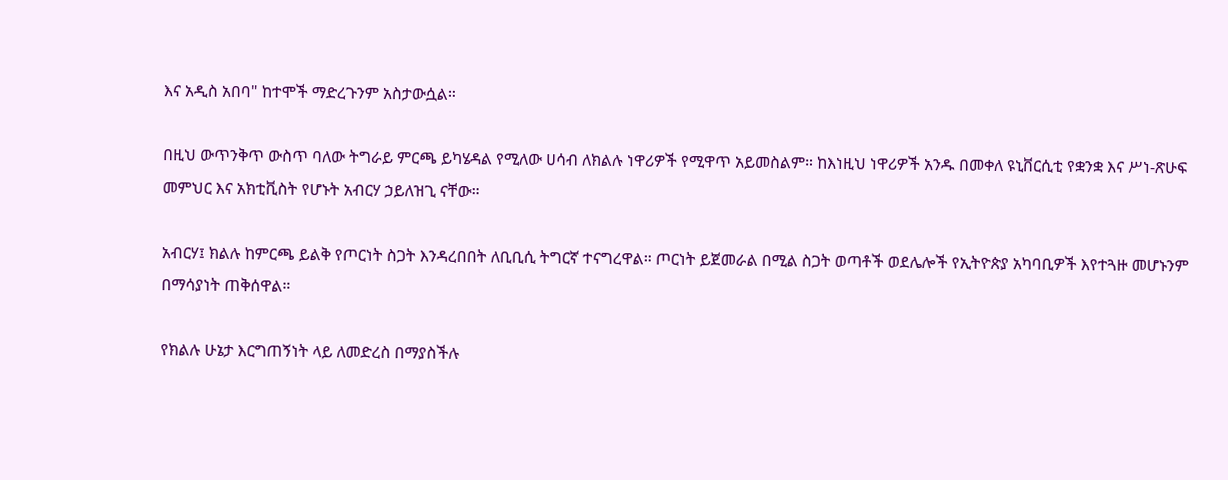እና አዲስ አበባ" ከተሞች ማድረጉንም አስታውሷል።

በዚህ ውጥንቅጥ ውስጥ ባለው ትግራይ ምርጫ ይካሄዳል የሚለው ሀሳብ ለክልሉ ነዋሪዎች የሚዋጥ አይመስልም። ከእነዚህ ነዋሪዎች አንዱ በመቀለ ዩኒቨርሲቲ የቋንቋ እና ሥነ-ጽሁፍ መምህር እና አክቲቪስት የሆኑት አብርሃ ኃይለዝጊ ናቸው።

አብርሃ፤ ክልሉ ከምርጫ ይልቅ የጦርነት ስጋት እንዳረበበት ለቢቢሲ ትግርኛ ተናግረዋል። ጦርነት ይጀመራል በሚል ስጋት ወጣቶች ወደሌሎች የኢትዮጵያ አካባቢዎች እየተጓዙ መሆኑንም በማሳያነት ጠቅሰዋል።

የክልሉ ሁኔታ እርግጠኝነት ላይ ለመድረስ በማያስችሉ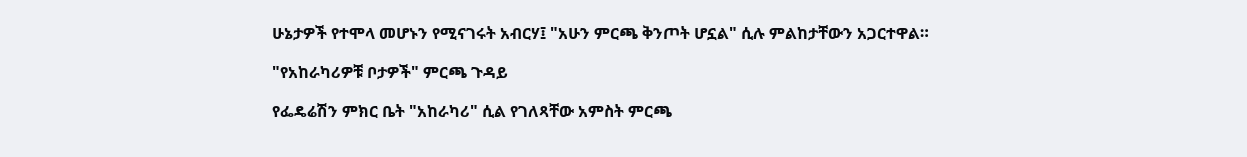ሁኔታዎች የተሞላ መሆኑን የሚናገሩት አብርሃ፤ "አሁን ምርጫ ቅንጦት ሆኗል" ሲሉ ምልከታቸውን አጋርተዋል።

"የአከራካሪዎቹ ቦታዎች" ምርጫ ጉዳይ

የፌዴሬሽን ምክር ቤት "አከራካሪ" ሲል የገለጻቸው አምስት ምርጫ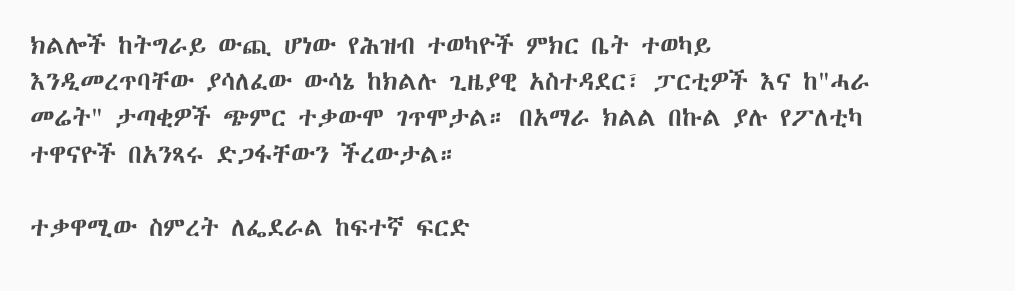ክልሎች ከትግራይ ውጪ ሆነው የሕዝብ ተወካዮች ምክር ቤት ተወካይ እንዲመረጥባቸው ያሳለፈው ውሳኔ ከክልሉ ጊዜያዊ አስተዳደር፣ ፓርቲዎች እና ከ"ሓራ መሬት" ታጣቂዎች ጭምር ተቃውሞ ገጥሞታል። በአማራ ክልል በኩል ያሉ የፖለቲካ ተዋናዮች በአንጻሩ ድጋፋቸውን ችረውታል።

ተቃዋሚው ስምረት ለፌደራል ከፍተኛ ፍርድ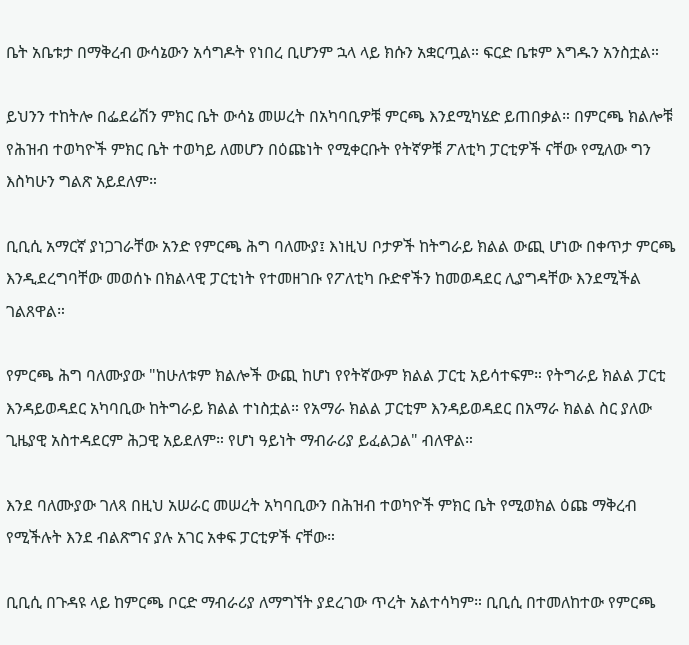ቤት አቤቱታ በማቅረብ ውሳኔውን አሳግዶት የነበረ ቢሆንም ኋላ ላይ ክሱን አቋርጧል። ፍርድ ቤቱም እግዱን አንስቷል።

ይህንን ተከትሎ በፌደሬሽን ምክር ቤት ውሳኔ መሠረት በአካባቢዎቹ ምርጫ እንደሚካሄድ ይጠበቃል። በምርጫ ክልሎቹ የሕዝብ ተወካዮች ምክር ቤት ተወካይ ለመሆን በዕጩነት የሚቀርቡት የትኛዎቹ ፖለቲካ ፓርቲዎች ናቸው የሚለው ግን እስካሁን ግልጽ አይደለም።

ቢቢሲ አማርኛ ያነጋገራቸው አንድ የምርጫ ሕግ ባለሙያ፤ እነዚህ ቦታዎች ከትግራይ ክልል ውጪ ሆነው በቀጥታ ምርጫ እንዲደረግባቸው መወሰኑ በክልላዊ ፓርቲነት የተመዘገቡ የፖለቲካ ቡድኖችን ከመወዳደር ሊያግዳቸው እንደሚችል ገልጸዋል።

የምርጫ ሕግ ባለሙያው "ከሁለቱም ክልሎች ውጪ ከሆነ የየትኛውም ክልል ፓርቲ አይሳተፍም። የትግራይ ክልል ፓርቲ እንዳይወዳደር አካባቢው ከትግራይ ክልል ተነስቷል። የአማራ ክልል ፓርቲም እንዳይወዳደር በአማራ ክልል ስር ያለው ጊዜያዊ አስተዳደርም ሕጋዊ አይደለም። የሆነ ዓይነት ማብራሪያ ይፈልጋል" ብለዋል።

እንደ ባለሙያው ገለጻ በዚህ አሠራር መሠረት አካባቢውን በሕዝብ ተወካዮች ምክር ቤት የሚወክል ዕጩ ማቅረብ የሚችሉት እንደ ብልጽግና ያሉ አገር አቀፍ ፓርቲዎች ናቸው።

ቢቢሲ በጉዳዩ ላይ ከምርጫ ቦርድ ማብራሪያ ለማግኘት ያደረገው ጥረት አልተሳካም። ቢቢሲ በተመለከተው የምርጫ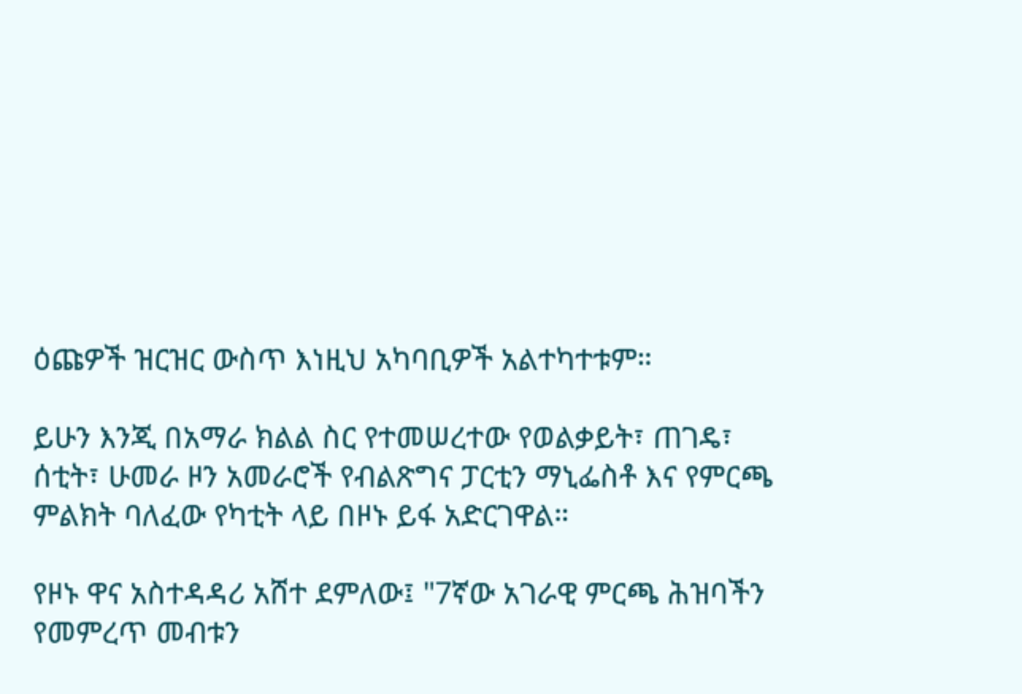ዕጩዎች ዝርዝር ውስጥ እነዚህ አካባቢዎች አልተካተቱም።

ይሁን እንጂ በአማራ ክልል ስር የተመሠረተው የወልቃይት፣ ጠገዴ፣ ሰቲት፣ ሁመራ ዞን አመራሮች የብልጽግና ፓርቲን ማኒፌስቶ እና የምርጫ ምልክት ባለፈው የካቲት ላይ በዞኑ ይፋ አድርገዋል።

የዞኑ ዋና አስተዳዳሪ አሸተ ደምለው፤ "7ኛው አገራዊ ምርጫ ሕዝባችን የመምረጥ መብቱን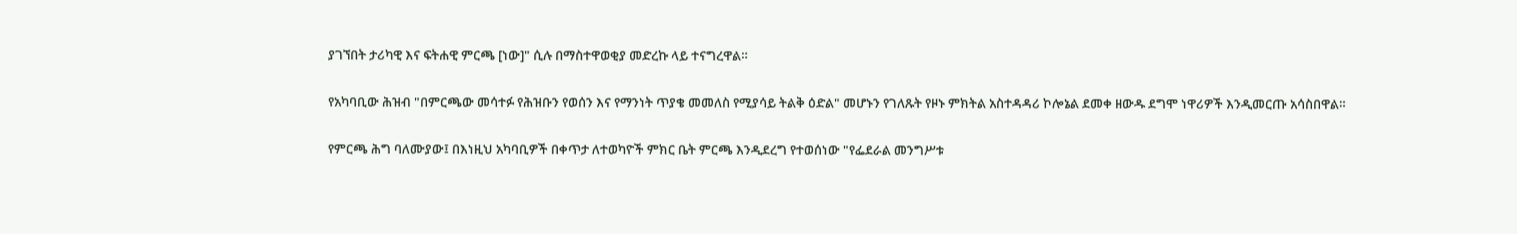ያገኘበት ታሪካዊ እና ፍትሐዊ ምርጫ [ነው]" ሲሉ በማስተዋወቂያ መድረኩ ላይ ተናግረዋል።

የአካባቢው ሕዝብ "በምርጫው መሳተፉ የሕዝቡን የወሰን እና የማንነት ጥያቄ መመለስ የሚያሳይ ትልቅ ዕድል" መሆኑን የገለጹት የዞኑ ምክትል አስተዳዳሪ ኮሎኔል ደመቀ ዘውዱ ደግሞ ነዋሪዎች እንዲመርጡ አሳስበዋል።

የምርጫ ሕግ ባለሙያው፤ በእነዚህ አካባቢዎች በቀጥታ ለተወካዮች ምክር ቤት ምርጫ እንዲደረግ የተወሰነው "የፌደራል መንግሥቱ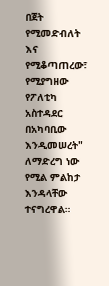በጀት የሚመድብለት እና የሚቆጣጠረው፣ የሚያግዘው የፖለቲካ አስተዳደር በአካባቢው እንዲመሠረት" ለማድረግ ነው የሚል ምልከታ እንዳላቸው ተናግረዋል።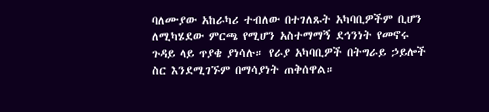ባለሙያው አከራካሪ ተብለው በተገለጹት አካባቢዎችም ቢሆን ለሚካሄደው ምርጫ የሚሆን አስተማማኝ ደኅንነት የመኖሩ ጉዳይ ላይ ጥያቄ ያነሳሉ። የራያ አካባቢዎች በትግራይ ኃይሎች ስር እንደሚገኙም በማሳያነት ጠቅሰዋል።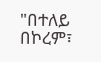"በተለይ በኮረም፣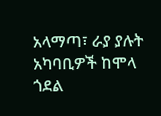አላማጣ፣ ራያ ያሉት አካባቢዎች ከሞላ ጎደል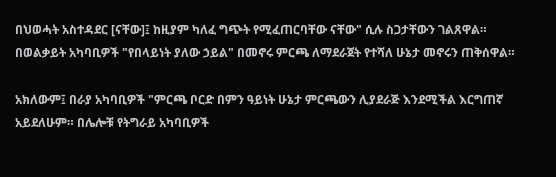በህወሓት አስተዳደር [ናቸው]፤ ከዚያም ካለፈ ግጭት የሚፈጠርባቸው ናቸው" ሲሉ ስጋታቸውን ገልጸዋል። በወልቃይት አካባቢዎች "የበላይነት ያለው ኃይል" በመኖሩ ምርጫ ለማደራጀት የተሻለ ሁኔታ መኖሩን ጠቅሰዋል።

አክለውም፤ በራያ አካባቢዎች "ምርጫ ቦርድ በምን ዓይነት ሁኔታ ምርጫውን ሊያደራጅ እንደሚችል እርግጠኛ አይደለሁም። በሌሎቹ የትግራይ አካባቢዎች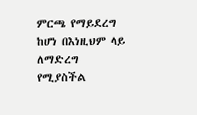ምርጫ የማይደረግ ከሆነ በእነዚህም ላይ ለማድረግ የሚያስችል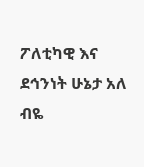ፖለቲካዊ እና ደኅንነት ሁኔታ አለ ብዬ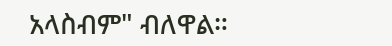አላስብም" ብለዋል።